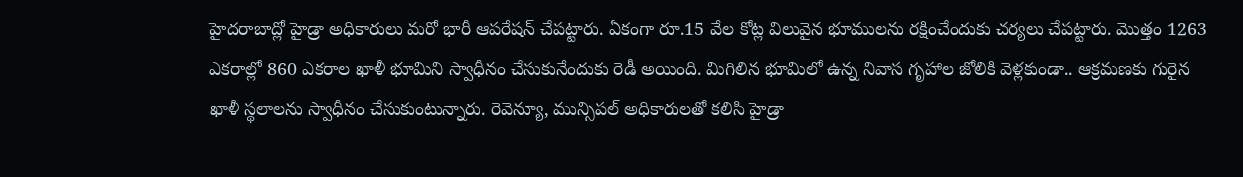హైదరాబాద్లో హైడ్రా అధికారులు మరో భారీ ఆపరేషన్ చేపట్టారు. ఏకంగా రూ.15 వేల కోట్ల విలువైన భూములను రక్షించేందుకు చర్యలు చేపట్టారు. మొత్తం 1263 ఎకరాల్లో 860 ఎకరాల ఖాళీ భూమిని స్వాధీనం చేసుకునేందుకు రెడీ అయింది. మిగిలిన భూమిలో ఉన్న నివాస గృహాల జోలికి వెళ్లకుండా.. ఆక్రమణకు గురైన ఖాళీ స్థలాలను స్వాధీనం చేసుకుంటున్నారు. రెవెన్యూ, మున్సిపల్ అధికారులతో కలిసి హైడ్రా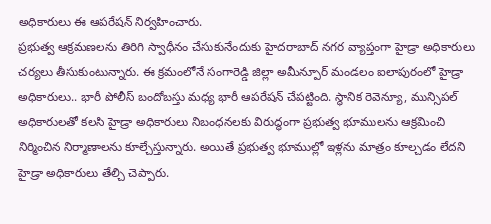అధికారులు ఈ ఆపరేషన్ నిర్వహించారు.
ప్రభుత్వ ఆక్రమణలను తిరిగి స్వాధీనం చేసుకునేందుకు హైదరాబాద్ నగర వ్యాప్తంగా హైడ్రా అధికారులు చర్యలు తీసుకుంటున్నారు. ఈ క్రమంలోనే సంగారెడ్డి జిల్లా అమీన్పూర్ మండలం ఐలాపురంలో హైడ్రా అధికారులు.. భారీ పోలీస్ బందోబస్తు మధ్య భారీ ఆపరేషన్ చేపట్టింది. స్థానిక రెవెన్యూ, మున్సిపల్ అధికారులతో కలసి హైడ్రా అధికారులు నిబంధనలకు విరుద్ధంగా ప్రభుత్వ భూములను ఆక్రమించి నిర్మించిన నిర్మాణాలను కూల్చేస్తున్నారు. అయితే ప్రభుత్వ భూముల్లో ఇళ్లను మాత్రం కూల్చడం లేదని హైడ్రా అధికారులు తేల్చి చెప్పారు.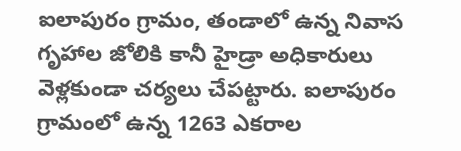ఐలాపురం గ్రామం, తండాలో ఉన్న నివాస గృహాల జోలికి కానీ హైడ్రా అధికారులు వెళ్లకుండా చర్యలు చేపట్టారు. ఐలాపురం గ్రామంలో ఉన్న 1263 ఎకరాల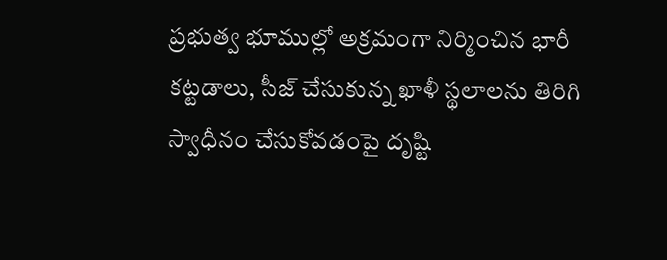ప్రభుత్వ భూముల్లో అక్రమంగా నిర్మించిన భారీ కట్టడాలు, సీజ్ చేసుకున్న ఖాళీ స్థలాలను తిరిగి స్వాధీనం చేసుకోవడంపై దృష్టి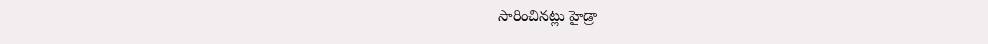సారించినట్లు హైడ్రా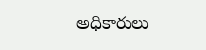అధికారులు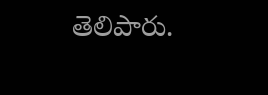తెలిపారు.